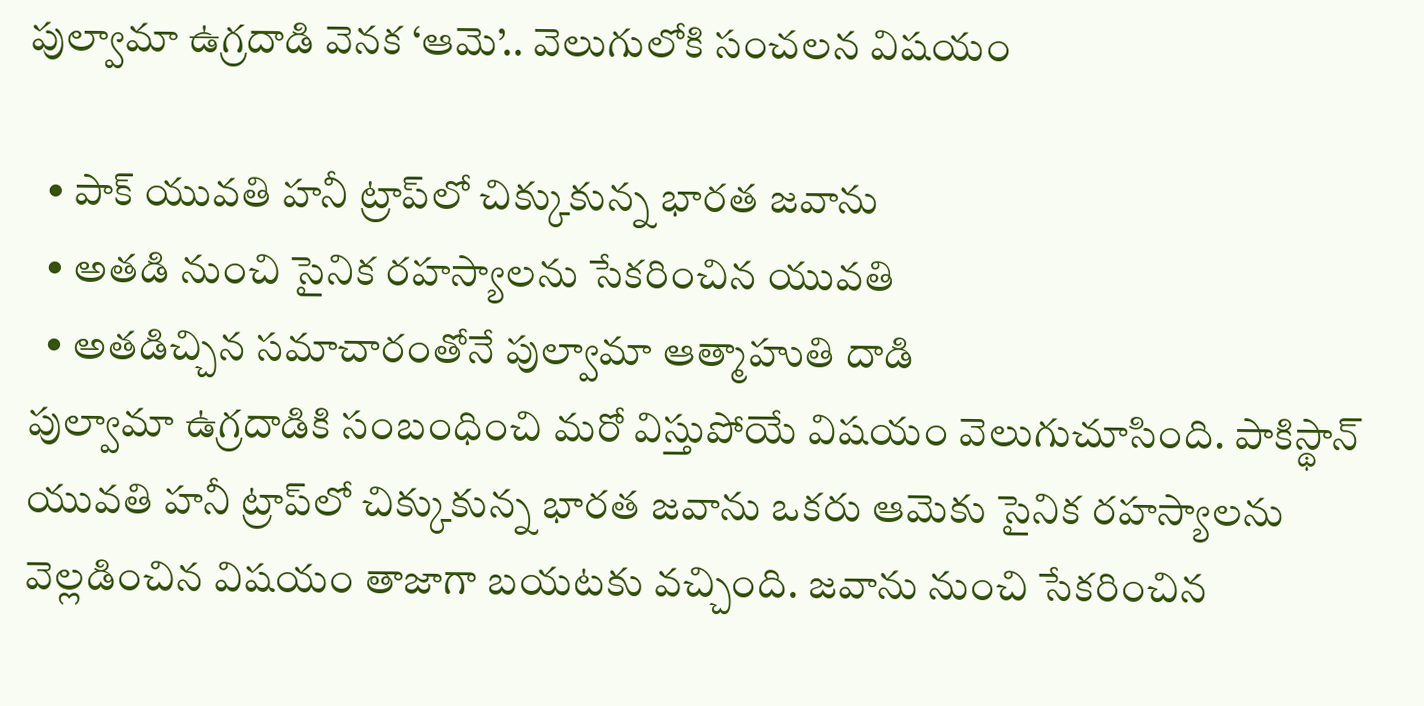పుల్వామా ఉగ్రదాడి వెనక ‘ఆమె’.. వెలుగులోకి సంచలన విషయం

  • పాక్ యువతి హనీ ట్రాప్‌లో చిక్కుకున్న భారత జవాను
  • అతడి నుంచి సైనిక రహస్యాలను సేకరించిన యువతి
  • అతడిచ్చిన సమాచారంతోనే పుల్వామా ఆత్మాహుతి దాడి
పుల్వామా ఉగ్రదాడికి సంబంధించి మరో విస్తుపోయే విషయం వెలుగుచూసింది. పాకిస్థాన్ యువతి హనీ ట్రాప్‌లో చిక్కుకున్న భారత జవాను ఒకరు ఆమెకు సైనిక రహస్యాలను వెల్లడించిన విషయం తాజాగా బయటకు వచ్చింది. జవాను నుంచి సేకరించిన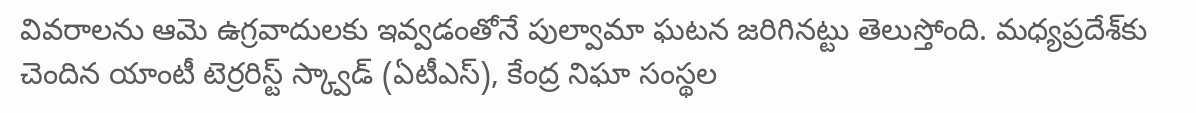వివరాలను ఆమె ఉగ్రవాదులకు ఇవ్వడంతోనే పుల్వామా ఘటన జరిగినట్టు తెలుస్తోంది. మధ్యప్రదేశ్‌కు చెందిన యాంటీ టెర్రరిస్ట్ స్క్వాడ్ (ఏటీఎస్), కేంద్ర నిఘా సంస్థల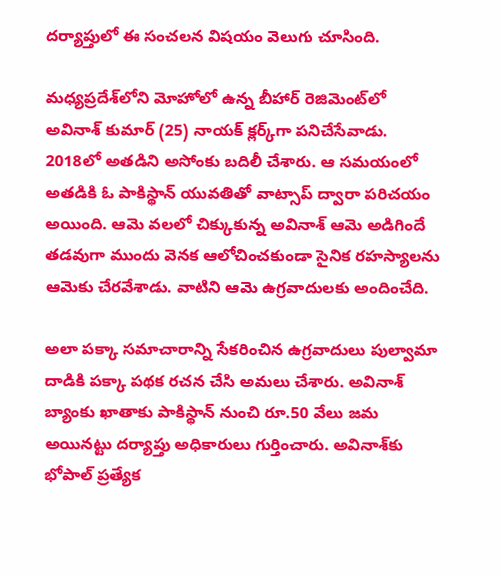దర్యాప్తులో ఈ సంచలన విషయం వెలుగు చూసింది.

మధ్యప్రదేశ్‌లోని మోహోలో ఉన్న బీహార్ రెజిమెంట్‌లో అవినాశ్ కుమార్ (25) నాయక్ క్లర్క్‌గా పనిచేసేవాడు. 2018లో అతడిని అసోంకు బదిలీ చేశారు. ఆ సమయంలో అతడికి ఓ పాకిస్థాన్ యువతితో వాట్సాప్ ద్వారా పరిచయం అయింది. ఆమె వలలో చిక్కుకున్న అవినాశ్ ఆమె అడిగిందే తడవుగా ముందు వెనక ఆలోచించకుండా సైనిక రహస్యాలను ఆమెకు చేరవేశాడు. వాటిని ఆమె ఉగ్రవాదులకు అందించేది.

అలా పక్కా సమాచారాన్ని సేకరించిన ఉగ్రవాదులు పుల్వామా దాడికి పక్కా పథక రచన చేసి అమలు చేశారు. అవినాశ్ బ్యాంకు ఖాతాకు పాకిస్థాన్ నుంచి రూ.50 వేలు జమ అయినట్టు దర్యాప్తు అధికారులు గుర్తించారు. అవినాశ్‌కు భోపాల్ ప్రత్యేక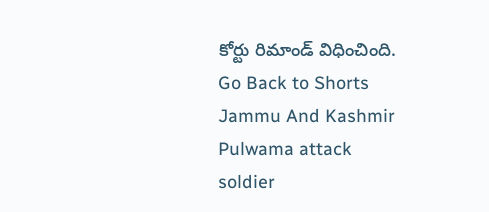కోర్టు రిమాండ్ విధించింది.
Go Back to Shorts
Jammu And Kashmir
Pulwama attack
soldier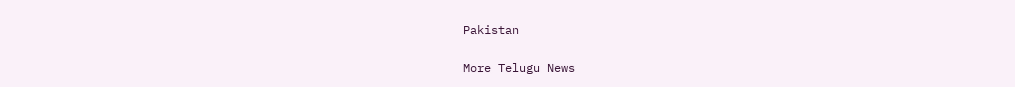Pakistan

More Telugu News